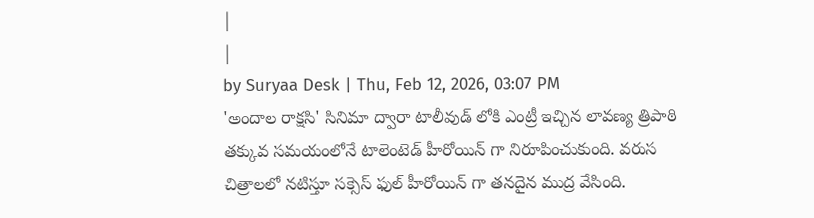|
|
by Suryaa Desk | Thu, Feb 12, 2026, 03:07 PM
'అందాల రాక్షసి' సినిమా ద్వారా టాలీవుడ్ లోకి ఎంట్రీ ఇచ్చిన లావణ్య త్రిపాఠి తక్కువ సమయంలోనే టాలెంటెడ్ హీరోయిన్ గా నిరూపించుకుంది. వరుస చిత్రాలలో నటిస్తూ సక్సెస్ ఫుల్ హీరోయిన్ గా తనదైన ముద్ర వేసింది.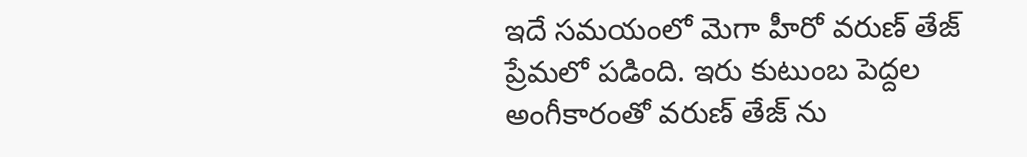ఇదే సమయంలో మెగా హీరో వరుణ్ తేజ్ ప్రేమలో పడింది. ఇరు కుటుంబ పెద్దల అంగీకారంతో వరుణ్ తేజ్ ను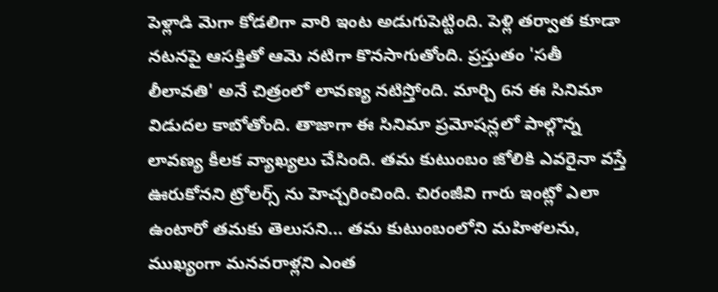పెళ్లాడి మెగా కోడలిగా వారి ఇంట అడుగుపెట్టింది. పెళ్లి తర్వాత కూడా నటనపై ఆసక్తితో ఆమె నటిగా కొనసాగుతోంది. ప్రస్తుతం 'సతీ లీలావతి' అనే చిత్రంలో లావణ్య నటిస్తోంది. మార్చి 6న ఈ సినిమా విడుదల కాబోతోంది. తాజాగా ఈ సినిమా ప్రమోషన్లలో పాల్గొన్న లావణ్య కీలక వ్యాఖ్యలు చేసింది. తమ కుటుంబం జోలికి ఎవరైనా వస్తే ఊరుకోనని ట్రోలర్స్ ను హెచ్చరించింది. చిరంజీవి గారు ఇంట్లో ఎలా ఉంటారో తమకు తెలుసని... తమ కుటుంబంలోని మహిళలను, ముఖ్యంగా మనవరాళ్లని ఎంత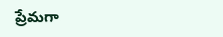ప్రేమగా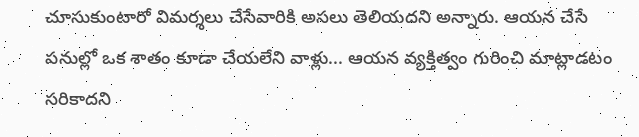చూసుకుంటారో విమర్శలు చేసేవారికి అసలు తెలియదని అన్నారు. ఆయన చేసే పనుల్లో ఒక శాతం కూడా చేయలేని వాళ్లు... ఆయన వ్యక్తిత్వం గురించి మాట్లాడటం సరికాదని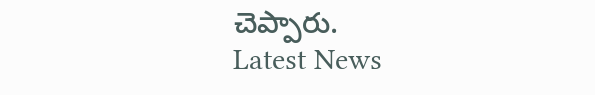చెప్పారు.
Latest News